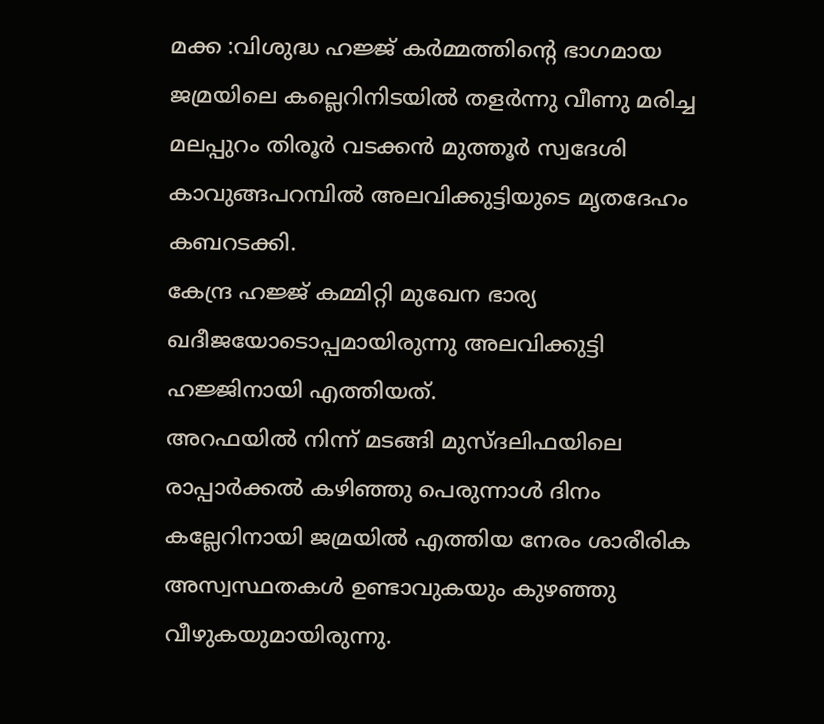മക്ക :വിശുദ്ധ ഹജ്ജ് കർമ്മത്തിന്റെ ഭാഗമായ ജമ്രയിലെ കല്ലെറിനിടയിൽ തളർന്നു വീണു മരിച്ച മലപ്പുറം തിരൂർ വടക്കൻ മുത്തൂർ സ്വദേശി കാവുങ്ങപറമ്പിൽ അലവിക്കുട്ടിയുടെ മൃതദേഹം കബറടക്കി.
കേന്ദ്ര ഹജ്ജ് കമ്മിറ്റി മുഖേന ഭാര്യ ഖദീജയോടൊപ്പമായിരുന്നു അലവിക്കുട്ടി ഹജ്ജിനായി എത്തിയത്.
അറഫയിൽ നിന്ന് മടങ്ങി മുസ്ദലിഫയിലെ രാപ്പാർക്കൽ കഴിഞ്ഞു പെരുന്നാൾ ദിനം കല്ലേറിനായി ജമ്രയിൽ എത്തിയ നേരം ശാരീരിക അസ്വസ്ഥതകൾ ഉണ്ടാവുകയും കുഴഞ്ഞു വീഴുകയുമായിരുന്നു.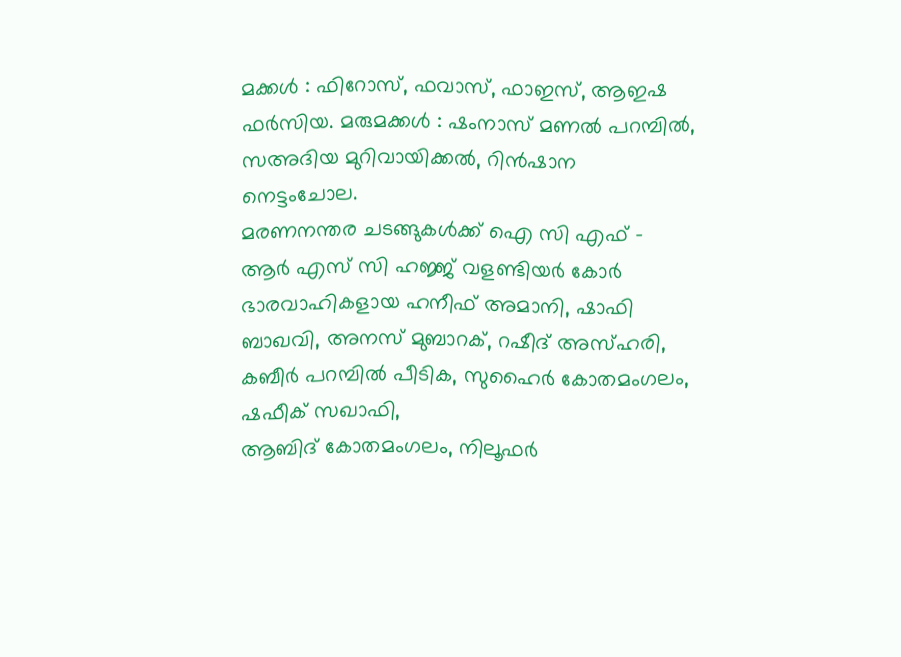മക്കൾ : ഫിറോസ്, ഫവാസ്, ഫാഇസ്, ആഇഷ ഫർസിയ. മരുമക്കൾ : ഷംനാസ് മണൽ പറമ്പിൽ, സഅദിയ മുറിവായിക്കൽ, റിൻഷാന നെട്ടംചോല.
മരണനന്തര ചടങ്ങുകൾക്ക് ഐ സി എഫ് – ആർ എസ് സി ഹജ്ജ് വളണ്ടിയർ കോർ ഭാരവാഹികളായ ഹനീഫ് അമാനി, ഷാഫി ബാഖവി, അനസ് മുബാറക്, റഷീദ് അസ്ഹരി, കബീർ പറമ്പിൽ പീടിക, സുഹൈർ കോതമംഗലം, ഷഫീക് സഖാഫി,
ആബിദ് കോതമംഗലം, നിലൂഫർ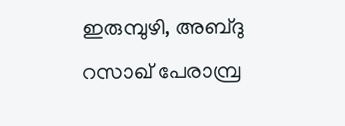ഇരുമ്പുഴി, അബ്ദു റസാഖ് പേരാമ്പ്ര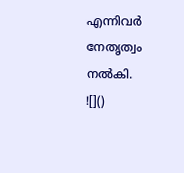എന്നിവർ നേതൃത്വം നൽകി.
![]()